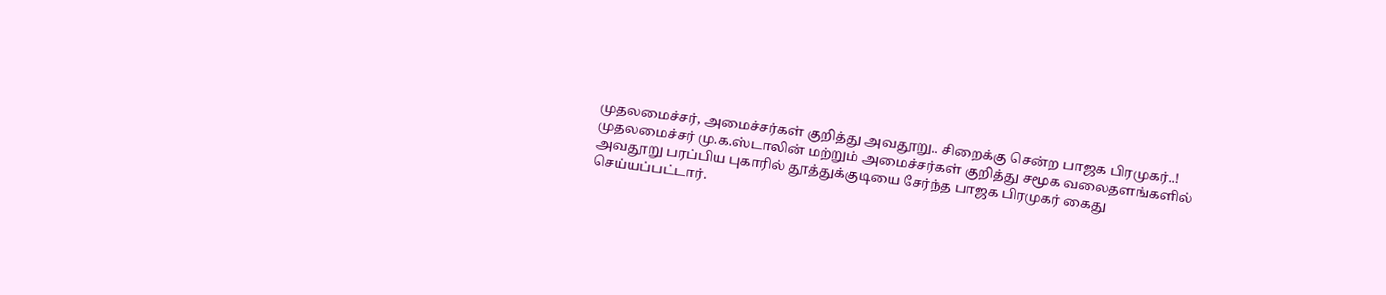முதலமைச்சர், அமைச்சர்கள் குறித்து அவதூறு.. சிறைக்கு சென்ற பாஜக பிரமுகர்..!
முதலமைச்சர் மு.க.ஸ்டாலின் மற்றும் அமைச்சர்கள் குறித்து சமூக வலைதளங்களில் அவதூறு பரப்பிய புகாரில் தூத்துக்குடியை சேர்ந்த பாஜக பிரமுகர் கைது செய்யப்பட்டார்.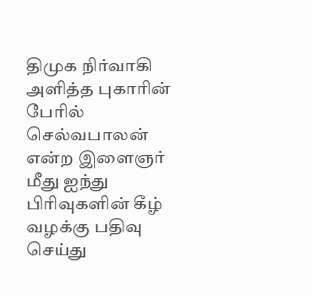திமுக நிர்வாகி அளித்த புகாரின் பேரில் செல்வபாலன் என்ற இளைஞர் மீது ஐந்து பிரிவுகளின் கீழ் வழக்கு பதிவு செய்து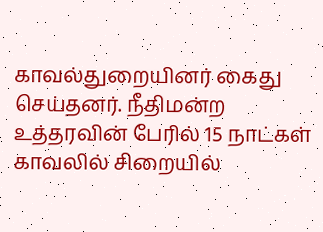காவல்துறையினர் கைது செய்தனர். நீதிமன்ற உத்தரவின் பேரில் 15 நாட்கள் காவலில் சிறையில்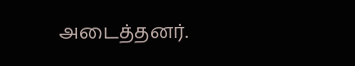அடைத்தனர்.